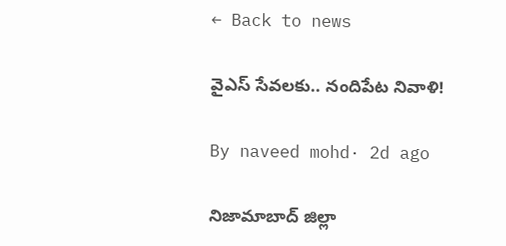← Back to news

వైఎస్ సేవలకు.. నందిపేట నివాళి!

By naveed mohd· 2d ago

నిజామాబాద్ జిల్లా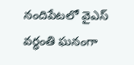నందిపేటలో వైఎస్ వర్ధంతి ఘనంగా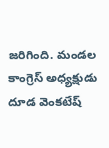జరిగింది. మండల కాంగ్రెస్ అధ్యక్షుడు దూడ వెంకటేష్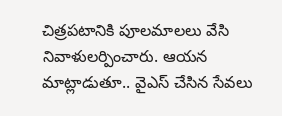చిత్రపటానికి పూలమాలలు వేసి నివాళులర్పించారు. ఆయన మాట్లాడుతూ.. వైఎస్ చేసిన సేవలు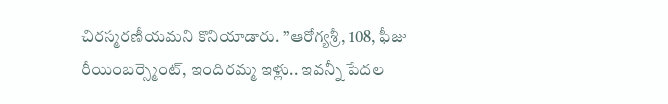చిరస్మరణీయమని కొనియాడారు. ’’ఆరోగ్యశ్రీ, 108, ఫీజు రీయింబర్స్మెంట్, ఇందిరమ్మ ఇళ్లు.. ఇవన్నీ పేదల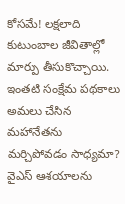కోసమే! లక్షలాది కుటుంబాల జీవితాల్లో మార్పు తీసుకొచ్చాయి. ఇంతటి సంక్షేమ పథకాలు అమలు చేసిన మహానేతను మర్చిపోవడం సాధ్యమా? వైఎస్ ఆశయాలను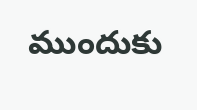ముందుకు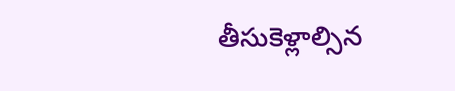తీసుకెళ్లాల్సిన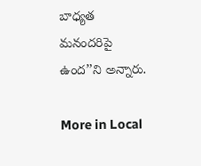బాధ్యత మనందరిపై ఉంద’’ని అన్నారు.

More in Local